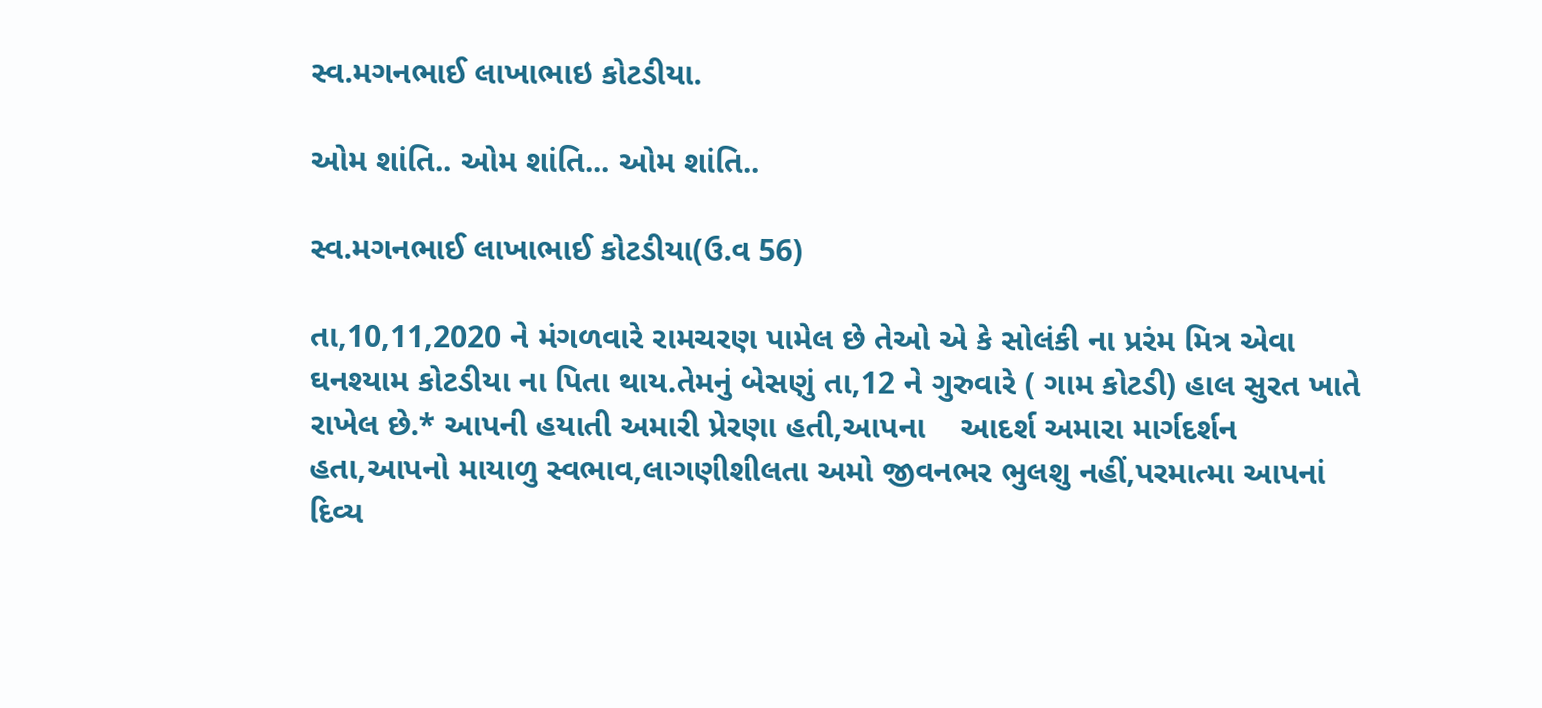સ્વ.મગનભાઈ લાખાભાઇ કોટડીયા.

ઓમ શાંતિ.. ઓમ શાંતિ... ઓમ શાંતિ..

સ્વ.મગનભાઈ લાખાભાઈ કોટડીયા(ઉ.વ 56)

તા,10,11,2020 ને મંગળવારે રામચરણ પામેલ છે તેઓ એ કે સોલંકી ના પ્રરંમ મિત્ર એવા ઘનશ્યામ કોટડીયા ના પિતા થાય.તેમનું બેસણું તા,12 ને ગુરુવારે ( ગામ કોટડી) હાલ સુરત ખાતે રાખેલ છે.* આપની હયાતી અમારી પ્રેરણા હતી,આપના    આદર્શ અમારા માર્ગદર્શન હતા,આપનો માયાળુ સ્વભાવ,લાગણીશીલતા અમો જીવનભર ભુલશુ નહીં,પરમાત્મા આપનાં દિવ્ય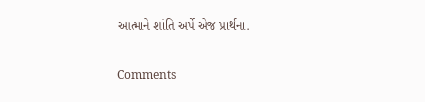આત્માને શાંતિ અર્પે એજ પ્રાર્થના.

Comments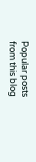Popular posts from this blog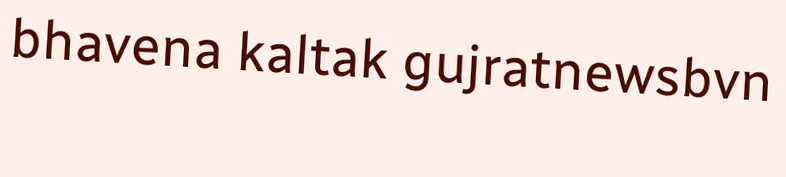bhavena kaltak gujratnewsbvn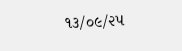૧૩/૦૯/૨૫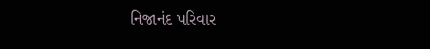નિજાનંદ પરિવાર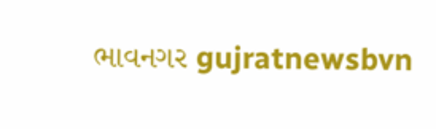ભાવનગર gujratnewsbvn